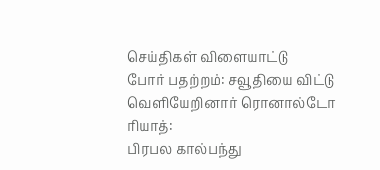செய்திகள் விளையாட்டு
போர் பதற்றம்: சவூதியை விட்டு வெளியேறினார் ரொனால்டோ
ரியாத்:
பிரபல கால்பந்து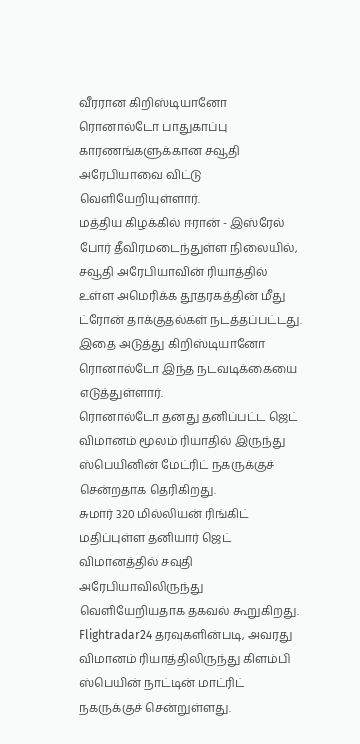வீரரான கிறிஸ்டியானோ ரொனால்டோ பாதுகாப்பு காரணங்களுக்கான சவூதி அரேபியாவை விட்டு வெளியேறியுள்ளார்.
மத்திய கிழக்கில் ஈரான் - இஸ்ரேல் போர் தீவிரமடைந்துள்ள நிலையில், சவூதி அரேபியாவின் ரியாத்தில் உள்ள அமெரிக்க தூதரகத்தின் மீது ட்ரோன் தாக்குதல்கள் நடத்தப்பட்டது.
இதை அடுத்து கிறிஸ்டியானோ ரொனால்டோ இந்த நடவடிக்கையை எடுத்துள்ளார்.
ரொனால்டோ தனது தனிப்பட்ட ஜெட் விமானம் மூலம் ரியாதில் இருந்து ஸ்பெயினின் மேட்ரிட் நகருக்குச் சென்றதாக தெரிகிறது.
சுமார் 320 மில்லியன் ரிங்கிட் மதிப்புள்ள தனியார் ஜெட் விமானத்தில் சவுதி அரேபியாவிலிருந்து வெளியேறியதாக தகவல் கூறுகிறது.
Flightradar24 தரவுகளின்படி, அவரது விமானம் ரியாத்திலிருந்து கிளம்பி ஸ்பெயின் நாட்டின் மாட்ரிட் நகருக்குச் சென்றுள்ளது.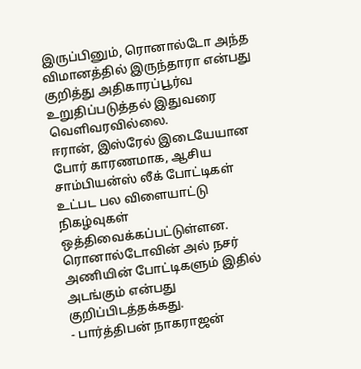இருப்பினும், ரொனால்டோ அந்த விமானத்தில் இருந்தாரா என்பது குறித்து அதிகாரப்பூர்வ உறுதிப்படுத்தல் இதுவரை வெளிவரவில்லை.
ஈரான், இஸ்ரேல் இடையேயான போர் காரணமாக, ஆசிய சாம்பியன்ஸ் லீக் போட்டிகள் உட்பட பல விளையாட்டு நிகழ்வுகள் ஒத்திவைக்கப்பட்டுள்ளன.
ரொனால்டோவின் அல் நசர் அணியின் போட்டிகளும் இதில் அடங்கும் என்பது குறிப்பிடத்தக்கது.
- பார்த்திபன் நாகராஜன்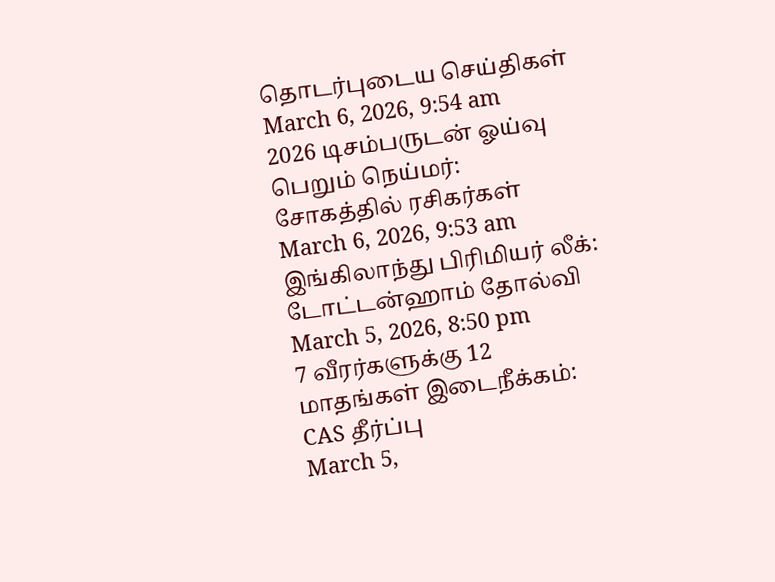தொடர்புடைய செய்திகள்
March 6, 2026, 9:54 am
2026 டிசம்பருடன் ஓய்வு பெறும் நெய்மர்: சோகத்தில் ரசிகர்கள்
March 6, 2026, 9:53 am
இங்கிலாந்து பிரிமியர் லீக்: டோட்டன்ஹாம் தோல்வி
March 5, 2026, 8:50 pm
7 வீரர்களுக்கு 12 மாதங்கள் இடைநீக்கம்: CAS தீர்ப்பு
March 5,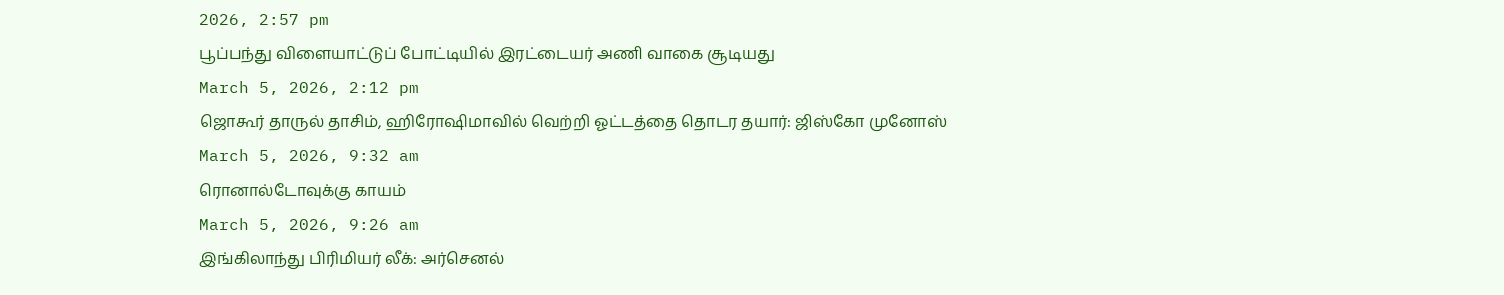2026, 2:57 pm
பூப்பந்து விளையாட்டுப் போட்டியில் இரட்டையர் அணி வாகை சூடியது
March 5, 2026, 2:12 pm
ஜொகூர் தாருல் தாசிம், ஹிரோஷிமாவில் வெற்றி ஓட்டத்தை தொடர தயார்: ஜிஸ்கோ முனோஸ்
March 5, 2026, 9:32 am
ரொனால்டோவுக்கு காயம்
March 5, 2026, 9:26 am
இங்கிலாந்து பிரிமியர் லீக்: அர்செனல்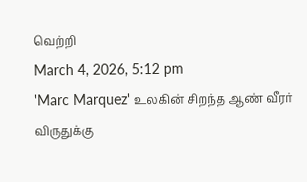வெற்றி
March 4, 2026, 5:12 pm
'Marc Marquez' உலகின் சிறந்த ஆண் வீரர் விருதுக்கு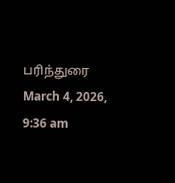பரிந்துரை
March 4, 2026, 9:36 am